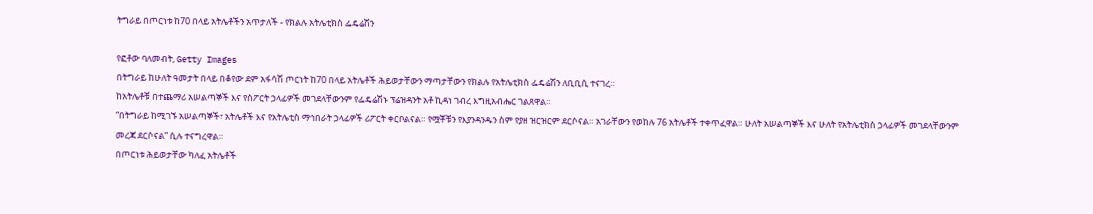ትግራይ በጦርነቱ ከ70 በላይ አትሌቶችን አጥታለች - የክልሉ አትሌቲክስ ፌዴሬሽን

የፎቶው ባለመብት, Getty Images
በትግራይ ከሁለት ዓመታት በላይ በቆየው ደም አፋሳሽ ጦርነት ከ70 በላይ አትሌቶች ሕይወታቸውን ማጣታቸውን የክልሉ የአትሌቲክስ ፌዴሬሽን ለቢቢሲ ተናገረ።
ከአትሌቶቹ በተጨማሪ አሠልጣኞች እና የስፖርት ኃላፊዎች መገደላቸውንም የፌዴሬሽኑ ፕሬዝዳንት አቶ ኪዳነ ገብረ እግዚአብሔር ገልጸዋል።
“በትግራይ ከሚገኙ አሠልጣኞች፣ አትሌቶች እና የአትሌቲስ ማኅበራት ኃላፊዎች ሪፖርት ቀርቦልናል። የሟቾቹን የእያንዳንዱን ስም የያዘ ዝርዝርም ደርሶናል። አገራቸውን የወከሉ 76 አትሌቶች ተቀጥፈዋል። ሁለት አሠልጣኞች እና ሁለት የአትሌቲክስ ኃላፊዎች መገደላቸውንም መረጃ ደርሶናል” ሲሉ ተናግረዋል።
በጦርነቱ ሕይወታቸው ካለፈ አትሌቶች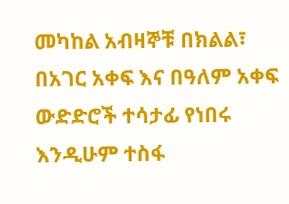መካከል አብዛኞቹ በክልል፣ በአገር አቀፍ እና በዓለም አቀፍ ውድድሮች ተሳታፊ የነበሩ እንዲሁም ተስፋ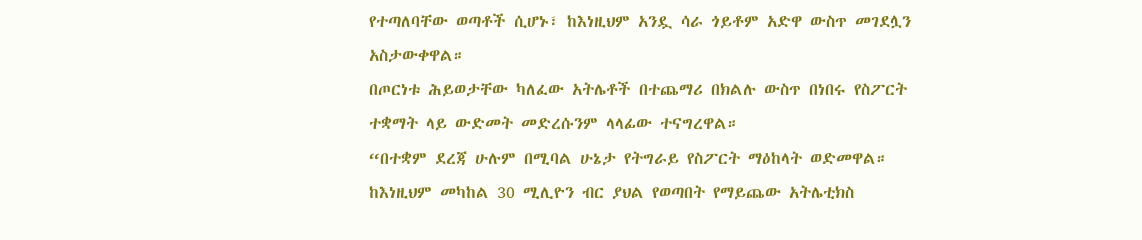የተጣለባቸው ወጣቶች ሲሆኑ፣ ከእነዚህም አንዷ ሳራ ጎይቶም አድዋ ውስጥ መገደሏን አስታውቀዋል።
በጦርነቱ ሕይወታቸው ካለፈው አትሌቶች በተጨማሪ በክልሉ ውስጥ በነበሩ የስፖርት ተቋማት ላይ ውድመት መድረሱንም ላላፊው ተናግረዋል።
“በተቋም ደረጃ ሁሉም በሚባል ሁኔታ የትግራይ የስፖርት ማዕከላት ወድመዋል። ከእነዚህም መካከል 30 ሚሊዮን ብር ያህል የወጣበት የማይጨው አትሌቲክስ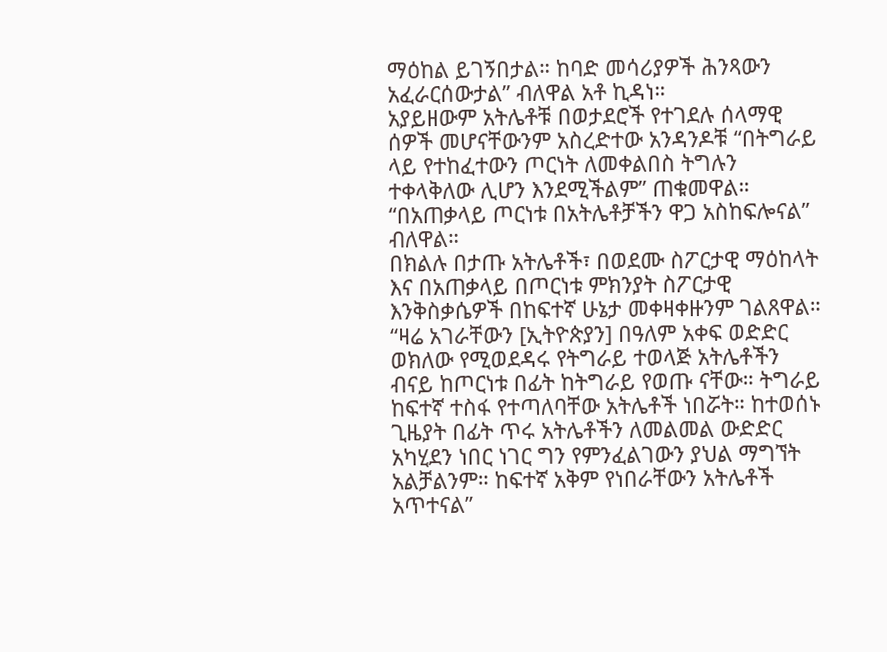ማዕከል ይገኝበታል። ከባድ መሳሪያዎች ሕንጻውን አፈራርሰውታል” ብለዋል አቶ ኪዳነ።
አያይዘውም አትሌቶቹ በወታደሮች የተገደሉ ሰላማዊ ሰዎች መሆናቸውንም አስረድተው አንዳንዶቹ “በትግራይ ላይ የተከፈተውን ጦርነት ለመቀልበስ ትግሉን ተቀላቅለው ሊሆን እንደሚችልም” ጠቁመዋል።
“በአጠቃላይ ጦርነቱ በአትሌቶቻችን ዋጋ አስከፍሎናል” ብለዋል።
በክልሉ በታጡ አትሌቶች፣ በወደሙ ስፖርታዊ ማዕከላት እና በአጠቃላይ በጦርነቱ ምክንያት ስፖርታዊ እንቅስቃሴዎች በከፍተኛ ሁኔታ መቀዛቀዙንም ገልጸዋል።
“ዛሬ አገራቸውን [ኢትዮጵያን] በዓለም አቀፍ ወድድር ወክለው የሚወደዳሩ የትግራይ ተወላጅ አትሌቶችን ብናይ ከጦርነቱ በፊት ከትግራይ የወጡ ናቸው። ትግራይ ከፍተኛ ተስፋ የተጣለባቸው አትሌቶች ነበሯት። ከተወሰኑ ጊዜያት በፊት ጥሩ አትሌቶችን ለመልመል ውድድር አካሂደን ነበር ነገር ግን የምንፈልገውን ያህል ማግኘት አልቻልንም። ከፍተኛ አቅም የነበራቸውን አትሌቶች አጥተናል”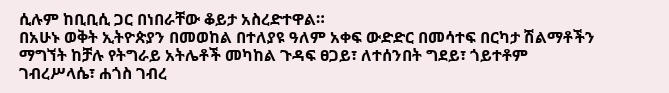ሲሉም ከቢቢሲ ጋር በነበራቸው ቆይታ አስረድተዋል።
በአሁኑ ወቅት ኢትዮጵያን በመወከል በተለያዩ ዓለም አቀፍ ውድድር በመሳተፍ በርካታ ሽልማቶችን ማግኘት ከቻሉ የትግራይ አትሌቶች መካከል ጉዳፍ ፀጋይ፣ ለተሰንበት ግደይ፣ ጎይተቶም ገብረሥላሴ፣ ሐጎስ ገብረ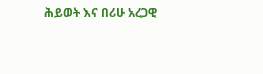ሕይወት እና በሪሁ አረጋዊ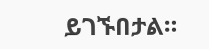ይገኙበታል።